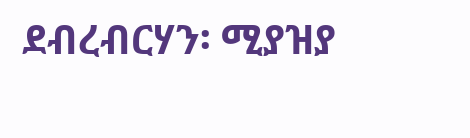ደብረብርሃን፡ ሚያዝያ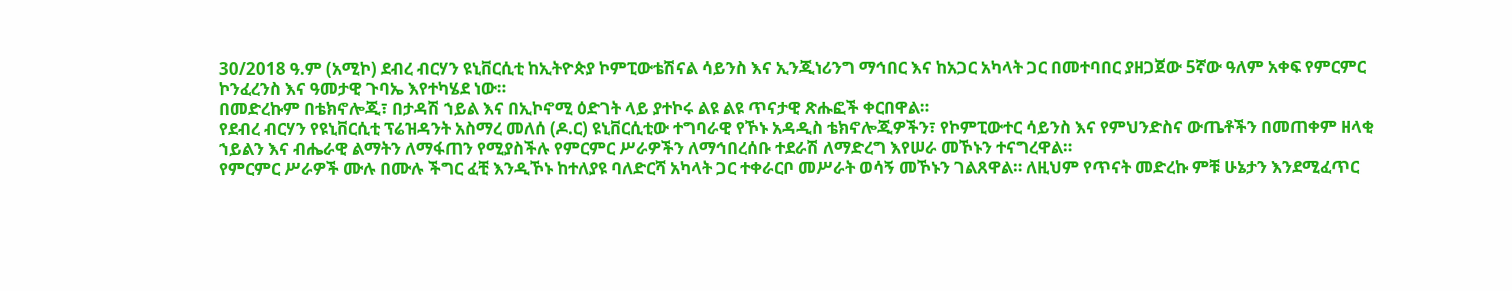30/2018 ዓ.ም (አሚኮ) ደብረ ብርሃን ዩኒቨርሲቲ ከኢትዮጵያ ኮምፒውቴሽናል ሳይንስ እና ኢንጂነሪንግ ማኅበር እና ከአጋር አካላት ጋር በመተባበር ያዘጋጀው 5ኛው ዓለም አቀፍ የምርምር ኮንፈረንስ እና ዓመታዊ ጉባኤ እየተካሄደ ነው።
በመድረኩም በቴክኖሎጂ፣ በታዳሽ ኀይል እና በኢኮኖሚ ዕድገት ላይ ያተኮሩ ልዩ ልዩ ጥናታዊ ጽሑፎች ቀርበዋል።
የደብረ ብርሃን የዩኒቨርሲቲ ፕሬዝዳንት አስማረ መለሰ (ዶ.ር) ዩኒቨርሲቲው ተግባራዊ የኾኑ አዳዲስ ቴክኖሎጂዎችን፣ የኮምፒውተር ሳይንስ እና የምህንድስና ውጤቶችን በመጠቀም ዘላቂ ኀይልን እና ብሔራዊ ልማትን ለማፋጠን የሚያስችሉ የምርምር ሥራዎችን ለማኅበረሰቡ ተደራሽ ለማድረግ እየሠራ መኾኑን ተናግረዋል።
የምርምር ሥራዎች ሙሉ በሙሉ ችግር ፈቺ እንዲኾኑ ከተለያዩ ባለድርሻ አካላት ጋር ተቀራርቦ መሥራት ወሳኝ መኾኑን ገልጸዋል። ለዚህም የጥናት መድረኩ ምቹ ሁኔታን እንደሚፈጥር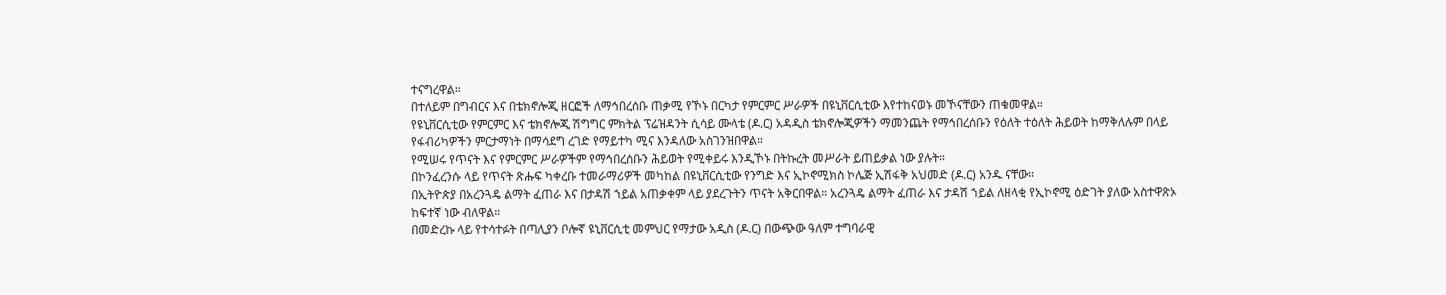ተናግረዋል።
በተለይም በግብርና እና በቴክኖሎጂ ዘርፎች ለማኅበረሰቡ ጠቃሚ የኾኑ በርካታ የምርምር ሥራዎች በዩኒቨርሲቲው እየተከናወኑ መኾናቸውን ጠቁመዋል።
የዩኒቨርሲቲው የምርምር እና ቴክኖሎጂ ሽግግር ምክትል ፕሬዝዳንት ሲሳይ ሙላቴ (ዶ.ር) አዳዲስ ቴክኖሎጂዎችን ማመንጨት የማኅበረሰቡን የዕለት ተዕለት ሕይወት ከማቅለሉም በላይ የፋብሪካዎችን ምርታማነት በማሳደግ ረገድ የማይተካ ሚና እንዳለው አስገንዝበዋል።
የሚሠሩ የጥናት እና የምርምር ሥራዎችም የማኅበረሰቡን ሕይወት የሚቀይሩ እንዲኾኑ በትኩረት መሥራት ይጠይቃል ነው ያሉት።
በኮንፈረንሱ ላይ የጥናት ጽሑፍ ካቀረቡ ተመራማሪዎች መካከል በዩኒቨርሲቲው የንግድ እና ኢኮኖሚክስ ኮሌጅ ኢሽፋቅ አህመድ (ዶ.ር) አንዱ ናቸው።
በኢትዮጵያ በአረንጓዴ ልማት ፈጠራ እና በታዳሽ ኀይል አጠቃቀም ላይ ያደረጉትን ጥናት አቅርበዋል። አረንጓዴ ልማት ፈጠራ እና ታዳሽ ኀይል ለዘላቂ የኢኮኖሚ ዕድገት ያለው አስተዋጽኦ ከፍተኛ ነው ብለዋል።
በመድረኩ ላይ የተሳተፉት በጣሊያን ቦሎኛ ዩኒቨርሲቲ መምህር የማታው አዲስ (ዶ.ር) በውጭው ዓለም ተግባራዊ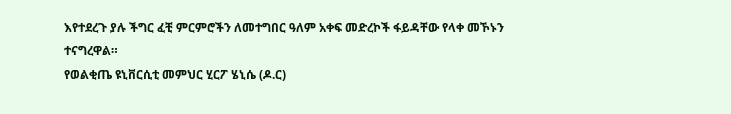እየተደረጉ ያሉ ችግር ፈቺ ምርምሮችን ለመተግበር ዓለም አቀፍ መድረኮች ፋይዳቸው የላቀ መኾኑን ተናግረዋል።
የወልቂጤ ዩኒቨርሲቲ መምህር ሂርፖ ሄኒሴ (ዶ.ር)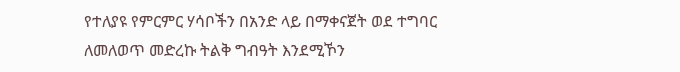የተለያዩ የምርምር ሃሳቦችን በአንድ ላይ በማቀናጀት ወደ ተግባር ለመለወጥ መድረኩ ትልቅ ግብዓት እንደሚኾን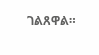ገልጸዋል።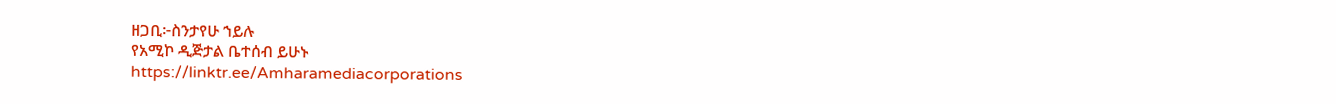ዘጋቢ፦ስንታየሁ ኀይሉ
የአሚኮ ዲጅታል ቤተሰብ ይሁኑ
https://linktr.ee/Amharamediacorporations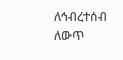ለኅብረተሰብ ለውጥ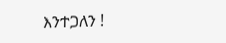እንተጋለን !